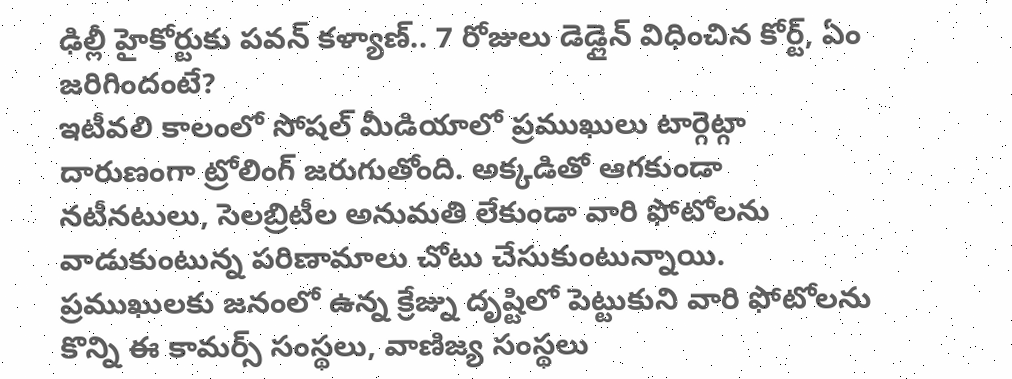ఢిల్లీ హైకోర్టుకు పవన్ కళ్యాణ్.. 7 రోజులు డెడ్లైన్ విధించిన కోర్ట్, ఏం జరిగిందంటే?
ఇటీవలి కాలంలో సోషల్ మీడియాలో ప్రముఖులు టార్గెట్గా దారుణంగా ట్రోలింగ్ జరుగుతోంది. అక్కడితో ఆగకుండా నటీనటులు, సెలబ్రిటీల అనుమతి లేకుండా వారి ఫోటోలను వాడుకుంటున్న పరిణామాలు చోటు చేసుకుంటున్నాయి. ప్రముఖులకు జనంలో ఉన్న క్రేజ్ను దృష్టిలో పెట్టుకుని వారి ఫోటోలను కొన్ని ఈ కామర్స్ సంస్థలు, వాణిజ్య సంస్థలు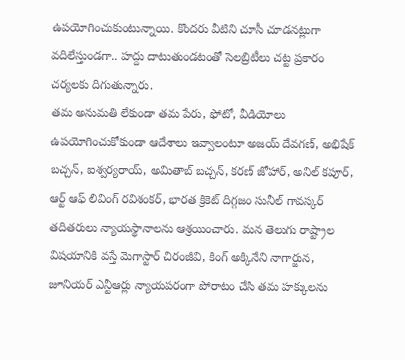ఉపయోగించుకుంటున్నాయి. కొందరు వీటిని చూసీ చూడనట్లుగా వదిలేస్తుండగా.. హద్దు దాటుతుండటంతో సెలబ్రిటీలు చట్ట ప్రకారం చర్యలకు దిగుతున్నారు.
తమ అనుమతి లేకుండా తమ పేరు, ఫోటో, వీడియోలు ఉపయోగించుకోకుండా ఆదేశాలు ఇవ్వాలంటూ అజయ్ దేవగణ్, అభిషేక్ బచ్చన్, ఐశ్వర్యరాయ్, అమితాబ్ బచ్చన్, కరణ్ జోహార్, అనిల్ కపూర్, ఆర్ట్ ఆఫ్ లివింగ్ రవిశంకర్, భారత క్రికెట్ దిగ్గజం సునీల్ గావస్కర్ తదితరులు న్యాయస్థానాలను ఆశ్రయించారు. మన తెలుగు రాష్ట్రాల విషయానికి వస్తే మెగాస్టార్ చిరంజీవి, కింగ్ అక్కినేని నాగార్జున, జూనియర్ ఎన్టీఆర్లు న్యాయపరంగా పోరాటం చేసి తమ హక్కులను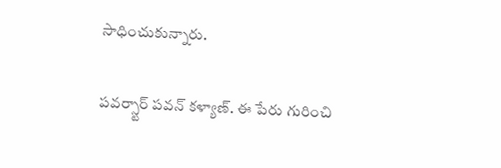సాధించుకున్నారు.

పవర్స్టార్ పవన్ కళ్యాణ్. ఈ పేరు గురించి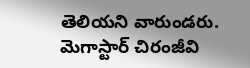తెలియని వారుండరు. మెగాస్టార్ చిరంజీవి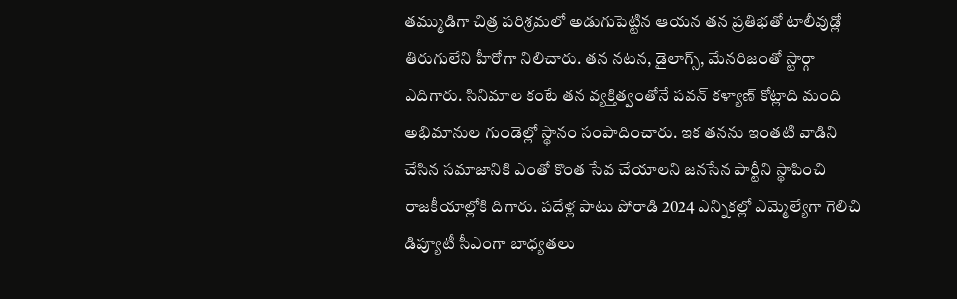తమ్ముడిగా చిత్ర పరిశ్రమలో అడుగుపెట్టిన ఆయన తన ప్రతిభతో టాలీవుడ్లో తిరుగులేని హీరోగా నిలిచారు. తన నటన, డైలాగ్స్, మేనరిజంతో స్టార్గా ఎదిగారు. సినిమాల కంటే తన వ్యక్తిత్వంతోనే పవన్ కళ్యాణ్ కోట్లాది మంది అభిమానుల గుండెల్లో స్థానం సంపాదించారు. ఇక తనను ఇంతటి వాడిని చేసిన సమాజానికి ఎంతో కొంత సేవ చేయాలని జనసేన పార్టీని స్థాపించి రాజకీయాల్లోకి దిగారు. పదేళ్ల పాటు పోరాడి 2024 ఎన్నికల్లో ఎమ్మెల్యేగా గెలిచి డిప్యూటీ సీఎంగా బాధ్యతలు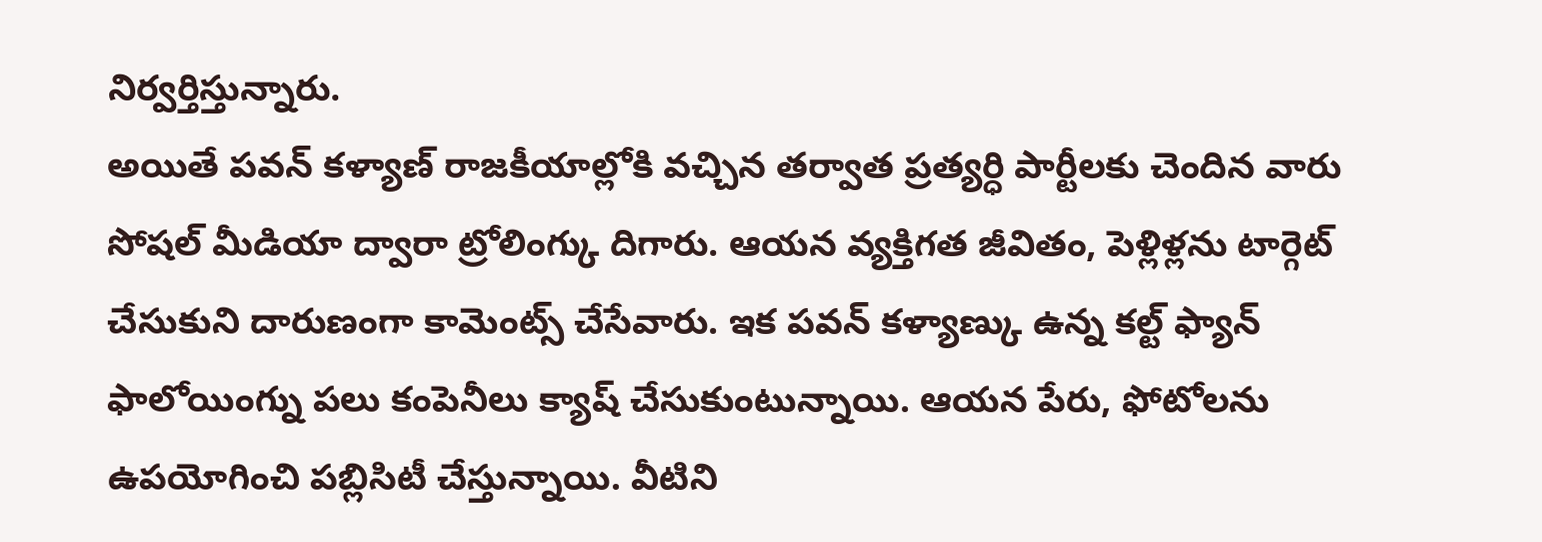నిర్వర్తిస్తున్నారు.
అయితే పవన్ కళ్యాణ్ రాజకీయాల్లోకి వచ్చిన తర్వాత ప్రత్యర్ధి పార్టీలకు చెందిన వారు సోషల్ మీడియా ద్వారా ట్రోలింగ్కు దిగారు. ఆయన వ్యక్తిగత జీవితం, పెళ్లిళ్లను టార్గెట్ చేసుకుని దారుణంగా కామెంట్స్ చేసేవారు. ఇక పవన్ కళ్యాణ్కు ఉన్న కల్ట్ ఫ్యాన్ ఫాలోయింగ్ను పలు కంపెనీలు క్యాష్ చేసుకుంటున్నాయి. ఆయన పేరు, ఫోటోలను ఉపయోగించి పబ్లిసిటీ చేస్తున్నాయి. వీటిని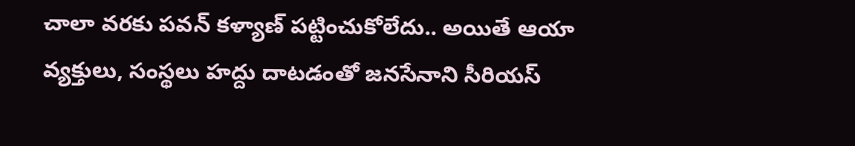చాలా వరకు పవన్ కళ్యాణ్ పట్టించుకోలేదు.. అయితే ఆయా వ్యక్తులు, సంస్థలు హద్దు దాటడంతో జనసేనాని సీరియస్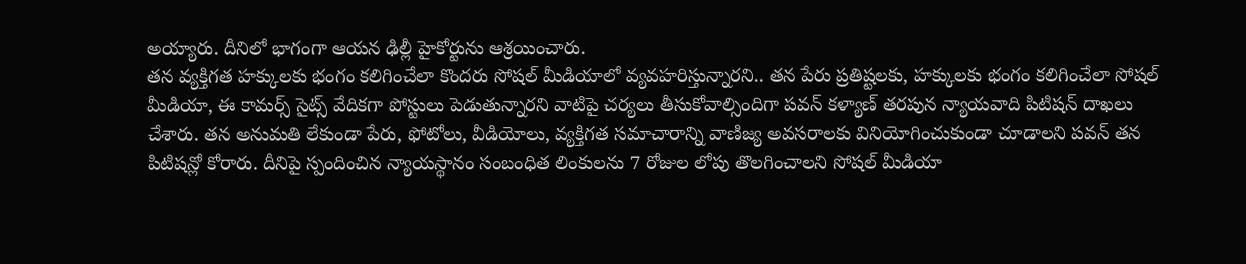అయ్యారు. దీనిలో భాగంగా ఆయన ఢిల్లీ హైకోర్టును ఆశ్రయించారు.
తన వ్యక్తిగత హక్కులకు భంగం కలిగించేలా కొందరు సోషల్ మీడియాలో వ్యవహరిస్తున్నారని.. తన పేరు ప్రతిష్టలకు, హక్కులకు భంగం కలిగించేలా సోషల్ మీడియా, ఈ కామర్స్ సైట్స్ వేదికగా పోస్టులు పెడుతున్నారని వాటిపై చర్యలు తీసుకోవాల్సిందిగా పవన్ కళ్యాణ్ తరపున న్యాయవాది పిటిషన్ దాఖలు చేశారు. తన అనుమతి లేకుండా పేరు, ఫోటోలు, వీడియోలు, వ్యక్తిగత సమాచారాన్ని వాణిజ్య అవసరాలకు వినియోగించుకుండా చూడాలని పవన్ తన పిటిషన్లో కోరారు. దీనిపై స్పందించిన న్యాయస్థానం సంబంధిత లింకులను 7 రోజుల లోపు తొలగించాలని సోషల్ మీడియా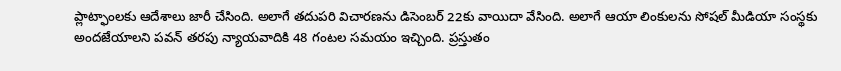ప్లాట్ఫాంలకు ఆదేశాలు జారీ చేసింది. అలాగే తదుపరి విచారణను డిసెంబర్ 22కు వాయిదా వేసింది. అలాగే ఆయా లింకులను సోషల్ మీడియా సంస్థకు అందజేయాలని పవన్ తరపు న్యాయవాదికి 48 గంటల సమయం ఇచ్చింది. ప్రస్తుతం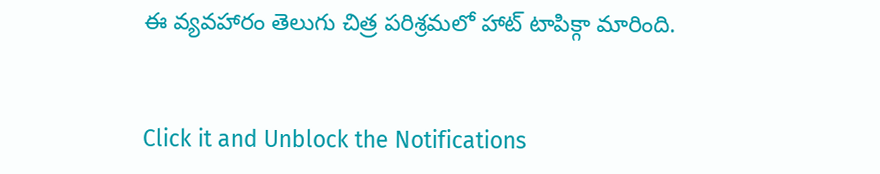ఈ వ్యవహారం తెలుగు చిత్ర పరిశ్రమలో హాట్ టాపిక్గా మారింది.


Click it and Unblock the Notifications